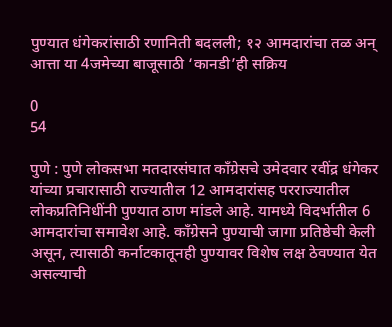पुण्यात धंगेकरांसाठी रणानिती बदलली; १२ आमदारांचा तळ अन् आत्ता या 4जमेच्या बाजूसाठी ‘कानडी’ही सक्रिय

0
54

पुणे : पुणे लोकसभा मतदारसंघात काँग्रेसचे उमेदवार रवींद्र धंगेकर यांच्या प्रचारासाठी राज्यातील 12 आमदारांसह परराज्यातील लोकप्रतिनिधींनी पुण्यात ठाण मांडले आहे. यामध्ये विदर्भातील 6 आमदारांचा समावेश आहे. काँग्रेसने पुण्याची जागा प्रतिष्ठेची केली असून, त्यासाठी कर्नाटकातूनही पुण्यावर विशेष लक्ष ठेवण्यात येत असल्याची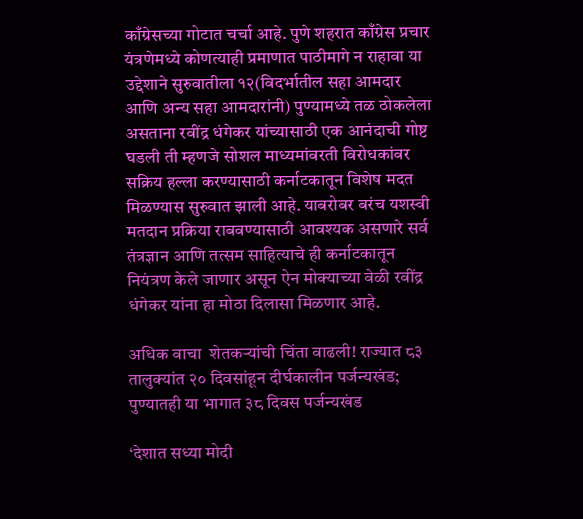काँग्रेसच्या गोटात चर्चा आहे. पुणे शहरात काँग्रेस प्रचार यंत्रणेमध्ये कोणत्याही प्रमाणात पाठीमागे न राहावा या उद्देशाने सुरुवातीला १२(विदर्भातील सहा आमदार आणि अन्य सहा आमदारांनी) पुण्यामध्ये तळ ठोकलेला असताना रवींद्र धंगेकर यांच्यासाठी एक आनंदाची गोष्ट घडली ती म्हणजे सोशल माध्यमांवरती विरोधकांवर सक्रिय हल्ला करण्यासाठी कर्नाटकातून विशेष मदत मिळण्यास सुरुवात झाली आहे. याबरोबर बरंच यशस्वी मतदान प्रक्रिया राबवण्यासाठी आवश्यक असणारे सर्व तंत्रज्ञान आणि तत्सम साहित्याचे ही कर्नाटकातून नियंत्रण केले जाणार असून ऐन मोक्याच्या वेळी रवींद्र धंगेकर यांना हा मोठा दिलासा मिळणार आहे.

अधिक वाचा  शेतकऱ्यांची चिंता वाढली! राज्यात ८३ तालुक्यांत २० दिवसांहून दीर्घकालीन पर्जन्यखंड; पुण्यातही या भागात ३८ दिवस पर्जन्यखंड

‘देशात सध्या मोदी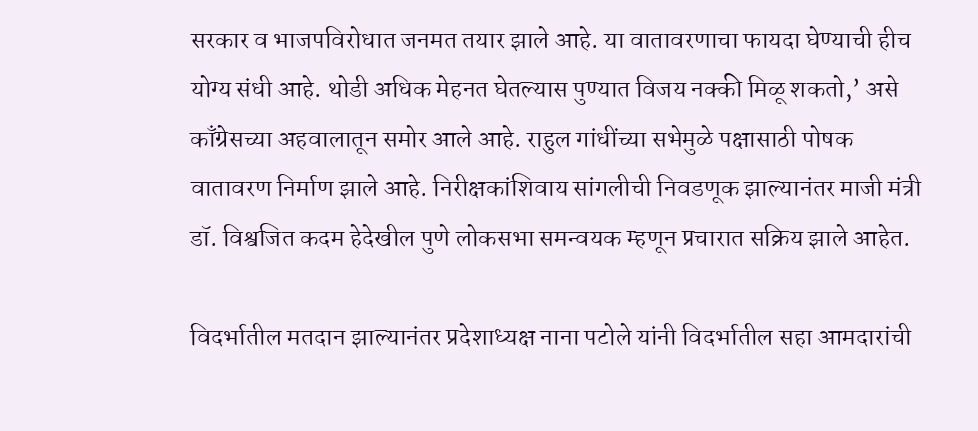सरकार व भाजपविरोधात जनमत तयार झाले आहे. या वातावरणाचा फायदा घेण्याची हीच योग्य संधी आहे. थोडी अधिक मेहनत घेतल्यास पुण्यात विजय नक्की मिळू शकतो,’ असे काँग्रेसच्या अहवालातून समोर आले आहे. राहुल गांधींच्या सभेमुळे पक्षासाठी पोषक वातावरण निर्माण झाले आहे. निरीक्षकांशिवाय सांगलीची निवडणूक झाल्यानंतर माजी मंत्री डॉ. विश्वजित कदम हेदेखील पुणे लोकसभा समन्वयक म्हणून प्रचारात सक्रिय झाले आहेत.

विदर्भातील मतदान झाल्यानंतर प्रदेशाध्यक्ष नाना पटोले यांनी विदर्भातील सहा आमदारांची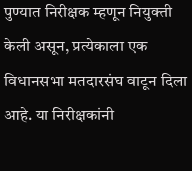पुण्यात निरीक्षक म्हणून नियुक्ती केली असून, प्रत्येकाला एक विधानसभा मतदारसंघ वाटून दिला आहे. या निरीक्षकांनी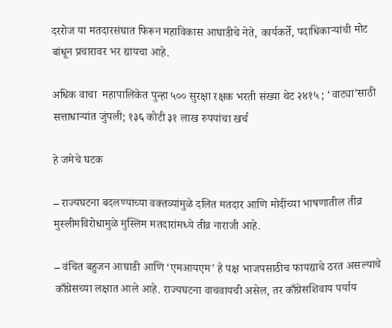दररोज या मतदारसंघात फिरून महाविकास आघाडीचे नेते, कार्यकर्ते, पदाधिकाऱ्यांची मोट बांधून प्रचारावर भर द्यायचा आहे.

अधिक वाचा  महापालिकेत पुन्हा ५०० सुरक्षा रक्षक भरती संख्या थेट २४१५ ; ‘वाट्या’साठी सत्ताधाऱ्यांत जुंपली; १३६ कोटी ३१ लाख रुपयांचा खर्च

हे जमेचे घटक

– राज्यघटना बदलण्याच्या वक्तव्यांमुळे दलित मतदार आणि मोदींच्या भाषणातील तीव्र मुस्लीमविरोधामुळे मुस्लिम मतदारांमध्ये तीव्र नाराजी आहे.

– वंचित बहुजन आघाडी आणि ‘एमआयएम’ हे पक्ष भाजपसाठीच फायद्याचे ठरत असल्याचे काँग्रेसच्या लक्षात आले आहे. राज्यघटना वाचवायची असेल, तर काँग्रेसशिवाय पर्याय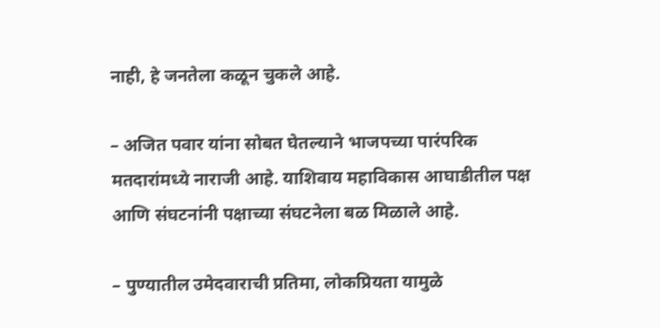नाही, हे जनतेला कळून चुकले आहे.

– अजित पवार यांना सोबत घेतल्याने भाजपच्या पारंपरिक मतदारांमध्ये नाराजी आहे. याशिवाय महाविकास आघाडीतील पक्ष आणि संघटनांनी पक्षाच्या संघटनेला बळ मिळाले आहे.

– पुण्यातील उमेदवाराची प्रतिमा, लोकप्रियता यामुळे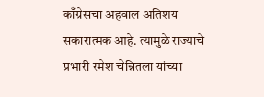काँग्रेसचा अहवाल अतिशय सकारात्मक आहे. त्यामुळे राज्याचे प्रभारी रमेश चेन्नितला यांच्या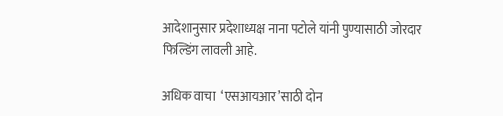आदेशानुसार प्रदेशाध्यक्ष नाना पटोले यांनी पुण्यासाठी जोरदार फिल्डिंग लावली आहे.

अधिक वाचा  ‘एसआयआर’साठी दोन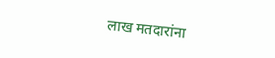लाख मतदारांना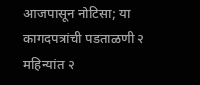आजपासून नोटिसा; या कागदपत्रांची पडताळणी २ महिन्यांत २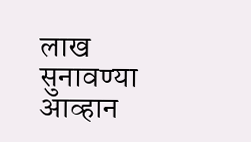लाख सुनावण्या आव्हान